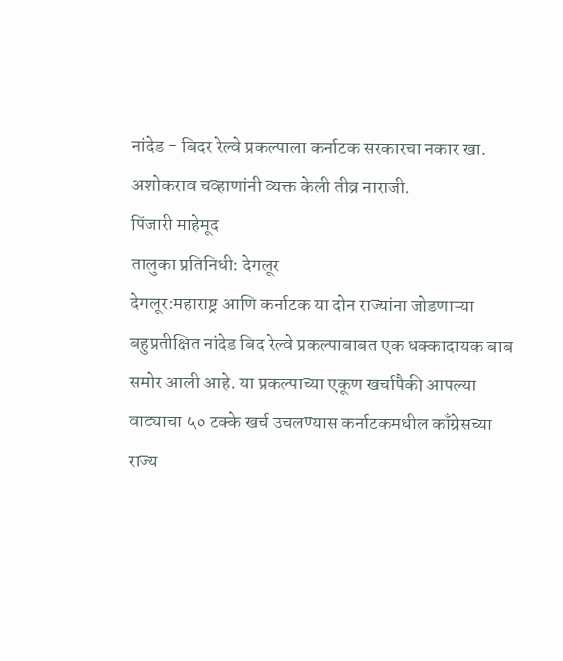नांदेड - बिदर रेल्वे प्रकल्पाला कर्नाटक सरकारचा नकार खा. अशोकराव चव्हाणांनी व्यक्त केली तीव्र नाराजी.
पिंजारी माहेमूद
तालुका प्रतिनिधी: देगलूर
देगलूर:महाराष्ट्र आणि कर्नाटक या दोन राज्यांना जोडणाऱ्या बहुप्रतीक्षित नांदेड बिद रेल्वे प्रकल्पाबाबत एक धक्कादायक बाब समोर आली आहे. या प्रकल्पाच्या एकूण खर्चापैकी आपल्या वाट्याचा ५० टक्के खर्च उचलण्यास कर्नाटकमधील काँग्रेसच्या राज्य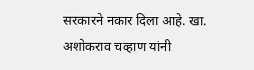सरकारने नकार दिला आहे. खा. अशोकराव चव्हाण यांनी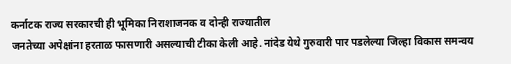कर्नाटक राज्य सरकारची ही भूमिका निराशाजनक व दोन्ही राज्यातील
जनतेच्या अपेक्षांना हरताळ फासणारी असल्याची टीका केली आहे. नांदेड येथे गुरुवारी पार पडलेल्या जिल्हा विकास समन्वय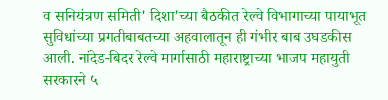व सनियंत्रण समिती' दिशा'च्या बैठकीत रेल्वे विभागाच्या पायाभूत
सुविधांच्या प्रगतीबाबतच्या अहवालातून ही गंभीर बाब उघडकीस आली. नांदेड-बिदर रेल्वे मार्गासाठी महाराष्ट्राच्या भाजप महायुती सरकारने ५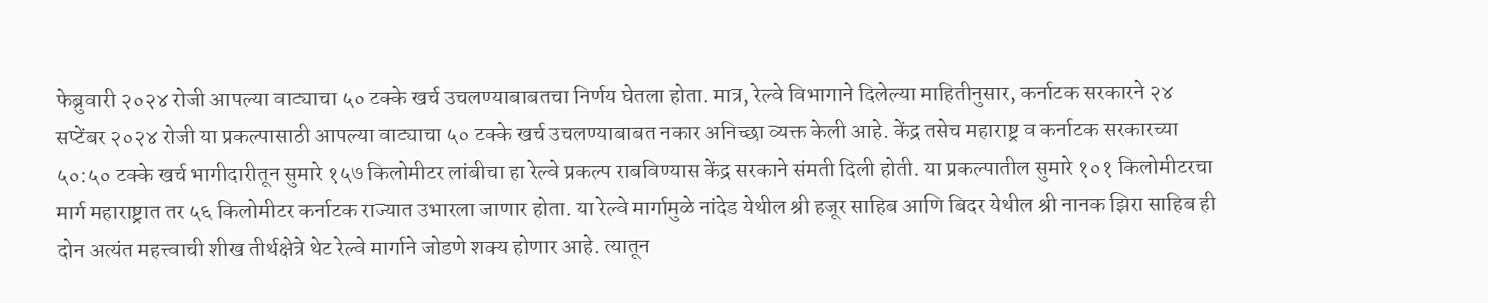फेब्रुवारी २०२४ रोजी आपल्या वाट्याचा ५० टक्के खर्च उचलण्याबाबतचा निर्णय घेतला होता. मात्र, रेल्वे विभागाने दिलेल्या माहितीनुसार, कर्नाटक सरकारने २४ सप्टेंबर २०२४ रोजी या प्रकल्पासाठी आपल्या वाट्याचा ५० टक्के खर्च उचलण्याबाबत नकार अनिच्छा व्यक्त केली आहे. केंद्र तसेच महाराष्ट्र व कर्नाटक सरकारच्या ५०:५० टक्के खर्च भागीदारीतून सुमारे १५७ किलोमीटर लांबीचा हा रेल्वे प्रकल्प राबविण्यास केंद्र सरकाने संमती दिली होती. या प्रकल्पातील सुमारे १०१ किलोमीटरचा मार्ग महाराष्ट्रात तर ५६ किलोमीटर कर्नाटक राज्यात उभारला जाणार होता. या रेल्वे मार्गामुळे नांदेड येथील श्री हजूर साहिब आणि बिदर येथील श्री नानक झिरा साहिब ही दोन अत्यंत महत्त्वाची शीख तीर्थक्षेत्रे थेट रेल्वे मार्गाने जोडणे शक्य होणार आहे. त्यातून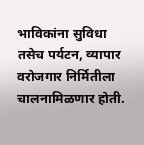भाविकांना सुविधा तसेच पर्यटन, व्यापार वरोजगार निर्मितीला चालनामिळणार होती.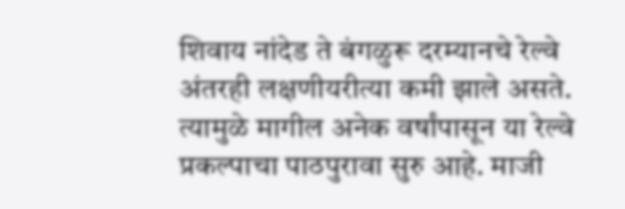शिवाय नांदेड ते बंगळुरू दरम्यानचे रेल्वे अंतरही लक्षणीयरीत्या कमी झाले असते. त्यामुळे मागील अनेक वर्षांपासून या रेल्वे प्रकल्पाचा पाठपुरावा सुरु आहे. माजी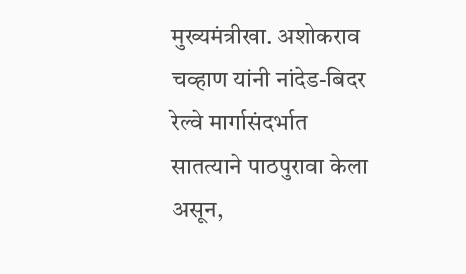मुख्यमंत्रीखा. अशोकराव चव्हाण यांनी नांदेड-बिदर रेल्वे मार्गासंदर्भात सातत्याने पाठपुरावा केला असून,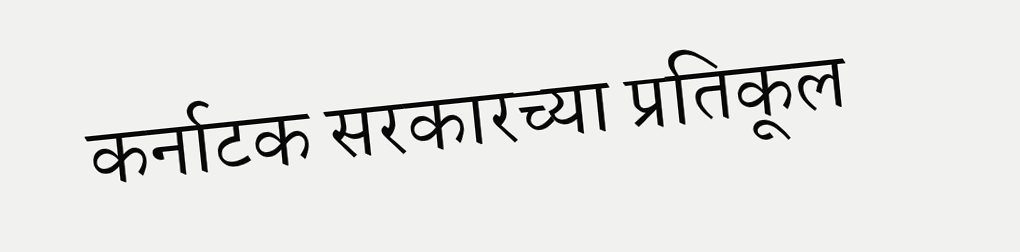कर्नाटक सरकारच्या प्रतिकूल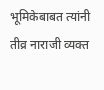भूमिकेबाबत त्यांनी तीव्र नाराजी व्यक्त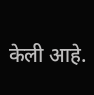केली आहे.